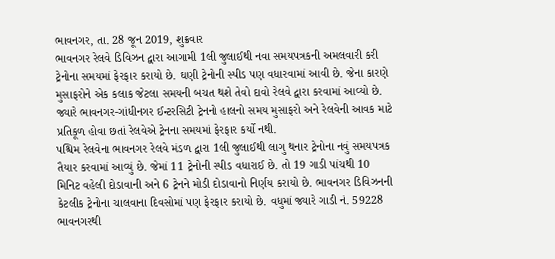ભાવનગર, તા. 28 જૂન 2019, શુક્રવાર
ભાવનગર રેલવે ડિવિઝન દ્વારા આગામી 1લી જુલાઈથી નવા સમયપત્રકની અમલવારી કરી ટ્રેનોના સમયમાં ફેરફાર કરાયો છે. ઘણી ટ્રેનોની સ્પીડ પણ વધારવામાં આવી છે. જેના કારણે મુસાફરોને એક કલાક જેટલા સમયની બચત થશે તેવો દાવો રેલવે દ્વારા કરવામાં આવ્યો છે. જ્યારે ભાવનગર-ગાંધીનગર ઈન્ટરસિટી ટ્રેનનો હાલનો સમય મુસાફરો અને રેલવેની આવક માટે પ્રતિકૂળ હોવા છતાં રેલવેએ ટ્રેનના સમયમાં ફેરફાર કર્યો નથી.
પશ્ચિમ રેલવેના ભાવનગર રેલવે મંડળ દ્વારા 1લી જુલાઈથી લાગુ થનાર ટ્રેનોના નવું સમયપત્રક તૈયાર કરવામાં આવ્યું છે. જેમાં 11 ટ્રેનોની સ્પીડ વધારાઈ છે. તો 19 ગાડી પાંચથી 10 મિનિટ વહેલી દોડાવાની અને 6 ટ્રેનને મોડી દોડાવાનો નિર્ણય કરાયો છે. ભાવનગર ડિવિઝનની કેટલીક ટ્રેનોના ચાલવાના દિવસોમાં પણ ફેરફાર કરાયો છે. વધુમાં જ્યારે ગાડી નં. 59228 ભાવનગરથી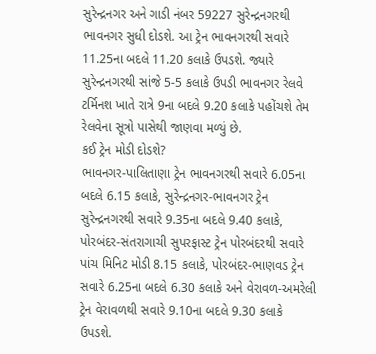સુરેન્દ્રનગર અને ગાડી નંબર 59227 સુરેન્દ્રનગરથી ભાવનગર સુધી દોડશે. આ ટ્રેન ભાવનગરથી સવારે 11.25ના બદલે 11.20 કલાકે ઉપડશે. જ્યારે સુરેન્દ્રનગરથી સાંજે 5-5 કલાકે ઉપડી ભાવનગર રેલવે ટર્મિનશ ખાતે રાત્રે 9ના બદલે 9.20 કલાકે પહોંચશે તેમ રેલવેના સૂત્રો પાસેથી જાણવા મળ્યું છે.
કઈ ટ્રેન મોડી દોડશે?
ભાવનગર-પાલિતાણા ટ્રેન ભાવનગરથી સવારે 6.05ના બદલે 6.15 કલાકે, સુરેન્દ્રનગર-ભાવનગર ટ્રેન સુરેન્દ્રનગરથી સવારે 9.35ના બદલે 9.40 કલાકે, પોરબંદર-સંતરાગાચી સુપરફાસ્ટ ટ્રેન પોરબંદરથી સવારે પાંચ મિનિટ મોડી 8.15 કલાકે, પોરબંદર-ભાણવડ ટ્રેન સવારે 6.25ના બદલે 6.30 કલાકે અને વેરાવળ-અમરેલી ટ્રેન વેરાવળથી સવારે 9.10ના બદલે 9.30 કલાકે ઉપડશે.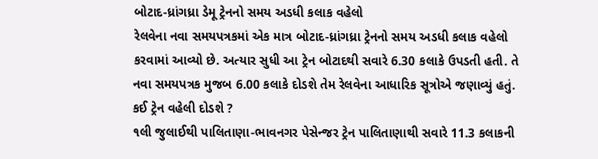બોટાદ-ધ્રાંગધ્રા ડેમૂ ટ્રેનનો સમય અડધી કલાક વહેલો
રેલવેના નવા સમયપત્રકમાં એક માત્ર બોટાદ-ધ્રાંગધ્રા ટ્રેનનો સમય અડધી કલાક વહેલો કરવામાં આવ્યો છે. અત્યાર સુધી આ ટ્રેન બોટાદથી સવારે 6.30 કલાકે ઉપડતી હતી. તે નવા સમયપત્રક મુજબ 6.00 કલાકે દોડશે તેમ રેલવેના આધારિક સૂત્રોએ જણાવ્યું હતું.
કઈ ટ્રેન વહેલી દોડશે ?
૧લી જુલાઈથી પાલિતાણા-ભાવનગર પેસેન્જર ટ્રેન પાલિતાણાથી સવારે 11.3 કલાકની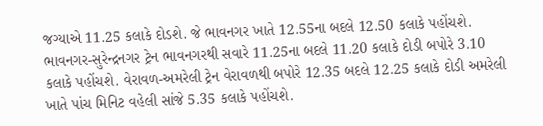જગ્યાએ 11.25 કલાકે દોડશે. જે ભાવનગર ખાતે 12.55ના બદલે 12.50 કલાકે પહોંચશે. ભાવનગર-સુરેન્દ્રનગર ટ્રેન ભાવનગરથી સવારે 11.25ના બદલે 11.20 કલાકે દોડી બપોરે 3.10 કલાકે પહોંચશે. વેરાવળ-અમરેલી ટ્રેન વેરાવળથી બપોરે 12.35 બદલે 12.25 કલાકે દોડી અમરેલી ખાતે પાંચ મિનિટ વહેલી સાંજે 5.35 કલાકે પહોંચશે.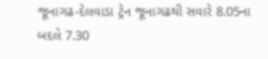જૂનાગઢ-દેલવાડા ટ્રેન જૂનાગઢથી સવારે 8.05ના બદલે 7.30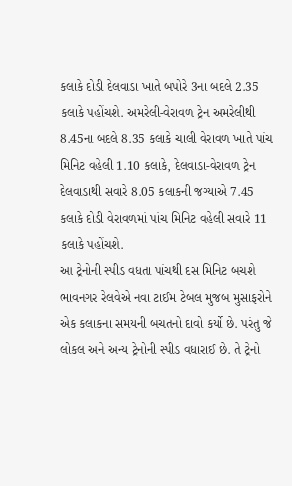કલાકે દોડી દેલવાડા ખાતે બપોરે 3ના બદલે 2.35 કલાકે પહોંચશે. અમરેલી-વેરાવળ ટ્રેન અમરેલીથી 8.45ના બદલે 8.35 કલાકે ચાલી વેરાવળ ખાતે પાંચ મિનિટ વહેલી 1.10 કલાકે, દેલવાડા-વેરાવળ ટ્રેન દેલવાડાથી સવારે 8.05 કલાકની જગ્યાએ 7.45 કલાકે દોડી વેરાવળમાં પાંચ મિનિટ વહેલી સવારે 11 કલાકે પહોંચશે.
આ ટ્રેનોની સ્પીડ વધતા પાંચથી દસ મિનિટ બચશે
ભાવનગર રેલવેએ નવા ટાઈમ ટેબલ મુજબ મુસાફરોને એક કલાકના સમયની બચતનો દાવો કર્યો છે. પરંતુ જે લોકલ અને અન્ય ટ્રેનોની સ્પીડ વધારાઈ છે. તે ટ્રેનો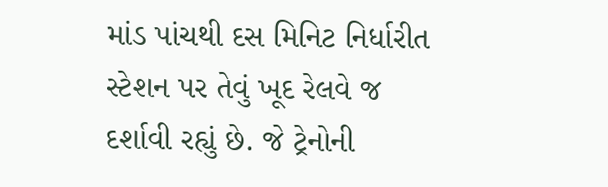માંડ પાંચથી દસ મિનિટ નિર્ધારીત સ્ટેશન પર તેવું ખૂદ રેલવે જ દર્શાવી રહ્યું છે. જે ટ્રેનોની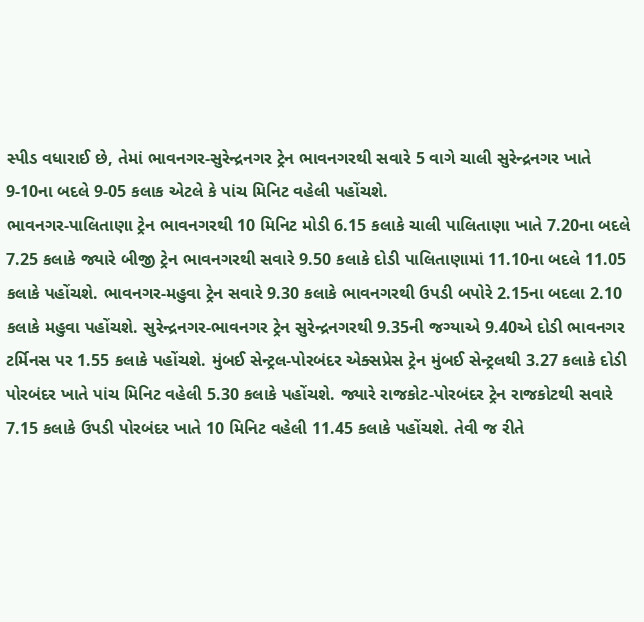સ્પીડ વધારાઈ છે, તેમાં ભાવનગર-સુરેન્દ્રનગર ટ્રેન ભાવનગરથી સવારે 5 વાગે ચાલી સુરેન્દ્રનગર ખાતે 9-10ના બદલે 9-05 કલાક એટલે કે પાંચ મિનિટ વહેલી પહોંચશે.
ભાવનગર-પાલિતાણા ટ્રેન ભાવનગરથી 10 મિનિટ મોડી 6.15 કલાકે ચાલી પાલિતાણા ખાતે 7.20ના બદલે 7.25 કલાકે જ્યારે બીજી ટ્રેન ભાવનગરથી સવારે 9.50 કલાકે દોડી પાલિતાણામાં 11.10ના બદલે 11.05 કલાકે પહોંચશે. ભાવનગર-મહુવા ટ્રેન સવારે 9.30 કલાકે ભાવનગરથી ઉપડી બપોરે 2.15ના બદલા 2.10 કલાકે મહુવા પહોંચશે. સુરેન્દ્રનગર-ભાવનગર ટ્રેન સુરેન્દ્રનગરથી 9.35ની જગ્યાએ 9.40એ દોડી ભાવનગર ટર્મિનસ પર 1.55 કલાકે પહોંચશે. મુંબઈ સેન્ટ્રલ-પોરબંદર એક્સપ્રેસ ટ્રેન મુંબઈ સેન્ટ્રલથી 3.27 કલાકે દોડી પોરબંદર ખાતે પાંચ મિનિટ વહેલી 5.30 કલાકે પહોંચશે. જ્યારે રાજકોટ-પોરબંદર ટ્રેન રાજકોટથી સવારે 7.15 કલાકે ઉપડી પોરબંદર ખાતે 10 મિનિટ વહેલી 11.45 કલાકે પહોંચશે. તેવી જ રીતે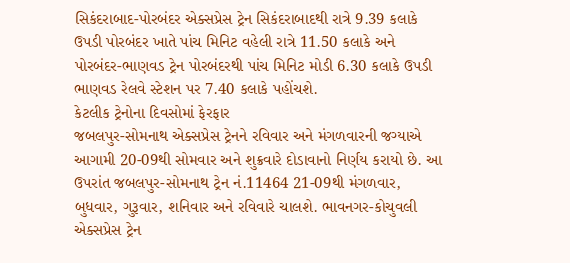સિકંદરાબાદ-પોરબંદર એક્સપ્રેસ ટ્રેન સિકંદરાબાદથી રાત્રે 9.39 કલાકે ઉપડી પોરબંદર ખાતે પાંચ મિનિટ વહેલી રાત્રે 11.50 કલાકે અને પોરબંદર-ભાણવડ ટ્રેન પોરબંદરથી પાંચ મિનિટ મોડી 6.30 કલાકે ઉપડી ભાણવડ રેલવે સ્ટેશન પર 7.40 કલાકે પહોંચશે.
કેટલીક ટ્રેનોના દિવસોમાં ફેરફાર
જબલપુર-સોમનાથ એક્સપ્રેસ ટ્રેનને રવિવાર અને મંગળવારની જગ્યાએ આગામી 20-09થી સોમવાર અને શુક્રવારે દોડાવાનો નિર્ણય કરાયો છે. આ ઉપરાંત જબલપુર-સોમનાથ ટ્રેન નં.11464 21-09થી મંગળવાર, બુધવાર, ગુરૂવાર, શનિવાર અને રવિવારે ચાલશે. ભાવનગર-કોચુવલી એક્સપ્રેસ ટ્રેન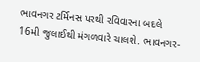ભાવનગર ટર્મિનસ પરથી રવિવારના બદલે 16મી જુલાઈથી મંગળવારે ચાલશે. ભાવનગર-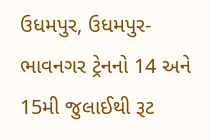ઉધમપુર, ઉધમપુર-ભાવનગર ટ્રેનનો 14 અને 15મી જુલાઈથી રૂટ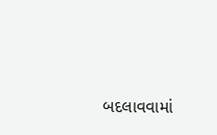બદલાવવામાં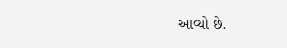આવ્યો છે.